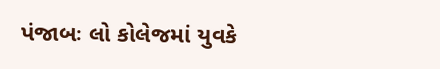પંજાબઃ લો કોલેજમાં યુવકે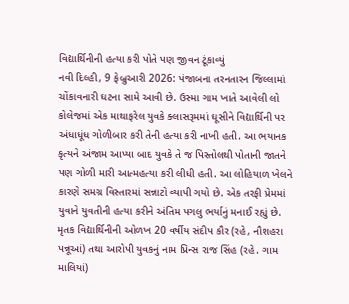વિદ્યાર્થિનીની હત્યા કરી પોતે પણ જીવન ટૂંકાવ્યું
નવી દિલ્હી, 9 ફેબ્રુઆરી 2026: પંજાબના તરનતારન જિલ્લામાં ચોંકાવનારી ઘટના સામે આવી છે. ઉસ્મા ગામ ખાતે આવેલી લો કોલેજમાં એક માથાફરેલ યુવકે ક્લાસરૂમમાં ઘૂસીને વિદ્યાર્થિની પર અંધાધૂંધ ગોળીબાર કરી તેની હત્યા કરી નાખી હતી. આ ભયાનક કૃત્યને અંજામ આપ્યા બાદ યુવકે તે જ પિસ્તોલથી પોતાની જાતને પણ ગોળી મારી આત્મહત્યા કરી લીધી હતી. આ લોહિયાળ ખેલને કારણે સમગ્ર વિસ્તારમાં સન્નાટો વ્યાપી ગયો છે. એક તરફી પ્રેમમાં યુવાને યુવતીની હત્યા કરીને અંતિમ પગલુ ભર્યાનું મનાઈ રહ્યું છે.
મૃતક વિદ્યાર્થિનીની ઓળખ 20 વર્ષીય સંદીપ કૌર (રહે, નૌશહરા પન્નૂઆં) તથા આરોપી યુવકનું નામ પ્રિન્સ રાજ સિંહ (રહે. ગામ માલિયાં)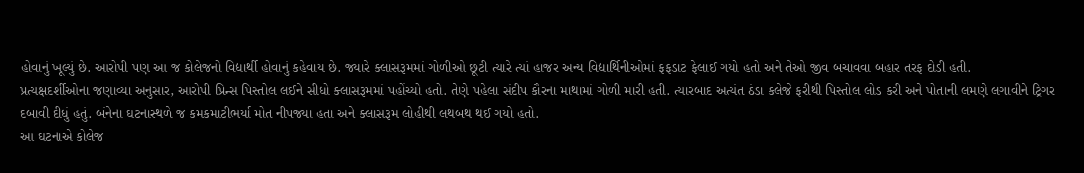હોવાનું ખૂલ્યું છે. આરોપી પણ આ જ કોલેજનો વિદ્યાર્થી હોવાનું કહેવાય છે. જ્યારે ક્લાસરૂમમાં ગોળીઓ છૂટી ત્યારે ત્યાં હાજર અન્ય વિદ્યાર્થિનીઓમાં ફફડાટ ફેલાઈ ગયો હતો અને તેઓ જીવ બચાવવા બહાર તરફ દોડી હતી.
પ્રત્યક્ષદર્શીઓના જણાવ્યા અનુસાર, આરોપી પ્રિન્સ પિસ્તોલ લઈને સીધો ક્લાસરૂમમાં પહોંચ્યો હતો. તેણે પહેલા સંદીપ કૌરના માથામાં ગોળી મારી હતી. ત્યારબાદ અત્યંત ઠંડા કલેજે ફરીથી પિસ્તોલ લોડ કરી અને પોતાની લમણે લગાવીને ટ્રિગર દબાવી દીધું હતું. બંનેના ઘટનાસ્થળે જ કમકમાટીભર્યા મોત નીપજ્યા હતા અને ક્લાસરૂમ લોહીથી લથબથ થઈ ગયો હતો.
આ ઘટનાએ કોલેજ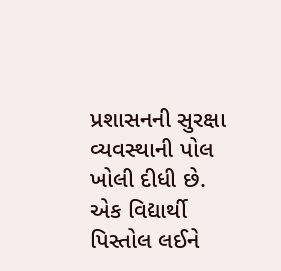પ્રશાસનની સુરક્ષા વ્યવસ્થાની પોલ ખોલી દીધી છે. એક વિદ્યાર્થી પિસ્તોલ લઈને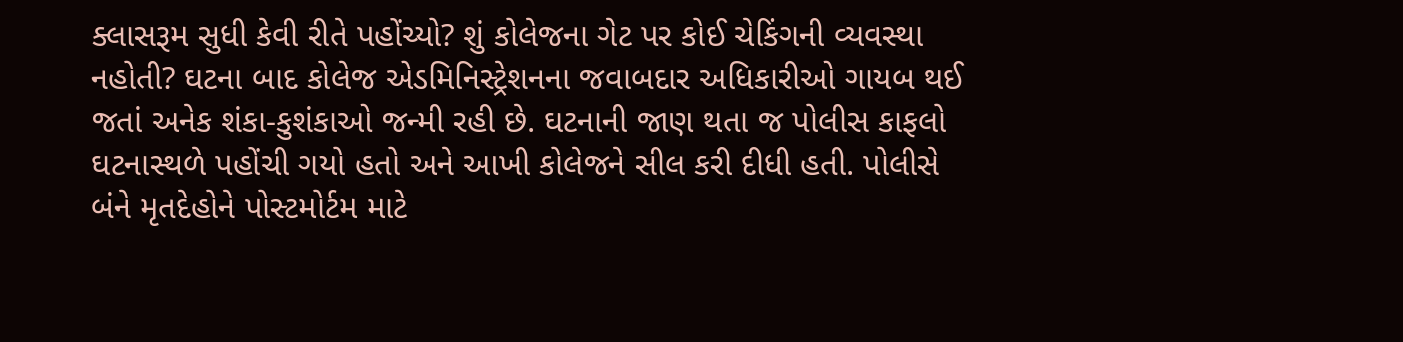ક્લાસરૂમ સુધી કેવી રીતે પહોંચ્યો? શું કોલેજના ગેટ પર કોઈ ચેકિંગની વ્યવસ્થા નહોતી? ઘટના બાદ કોલેજ એડમિનિસ્ટ્રેશનના જવાબદાર અધિકારીઓ ગાયબ થઈ જતાં અનેક શંકા-કુશંકાઓ જન્મી રહી છે. ઘટનાની જાણ થતા જ પોલીસ કાફલો ઘટનાસ્થળે પહોંચી ગયો હતો અને આખી કોલેજને સીલ કરી દીધી હતી. પોલીસે બંને મૃતદેહોને પોસ્ટમોર્ટમ માટે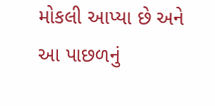મોકલી આપ્યા છે અને આ પાછળનું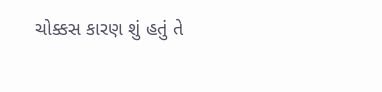ચોક્કસ કારણ શું હતું તે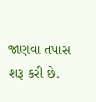જાણવા તપાસ શરૂ કરી છે.